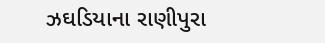ઝઘડિયાના રાણીપુરા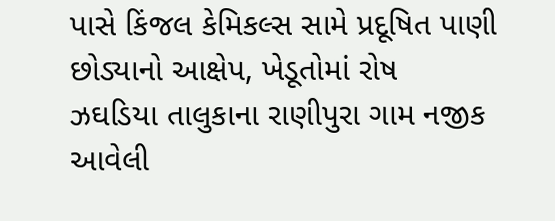પાસે કિંજલ કેમિકલ્સ સામે પ્રદૂષિત પાણી છોડ્યાનો આક્ષેપ, ખેડૂતોમાં રોષ
ઝઘડિયા તાલુકાના રાણીપુરા ગામ નજીક આવેલી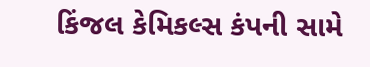કિંજલ કેમિકલ્સ કંપની સામે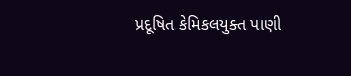પ્રદૂષિત કેમિકલયુક્ત પાણી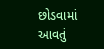છોડવામાં આવતું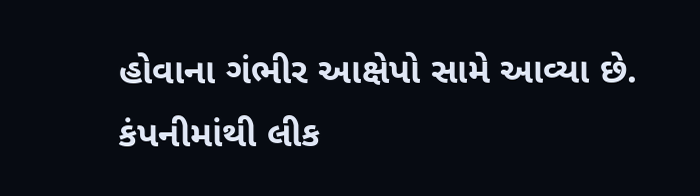હોવાના ગંભીર આક્ષેપો સામે આવ્યા છે. કંપનીમાંથી લીક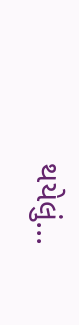થયેલું...